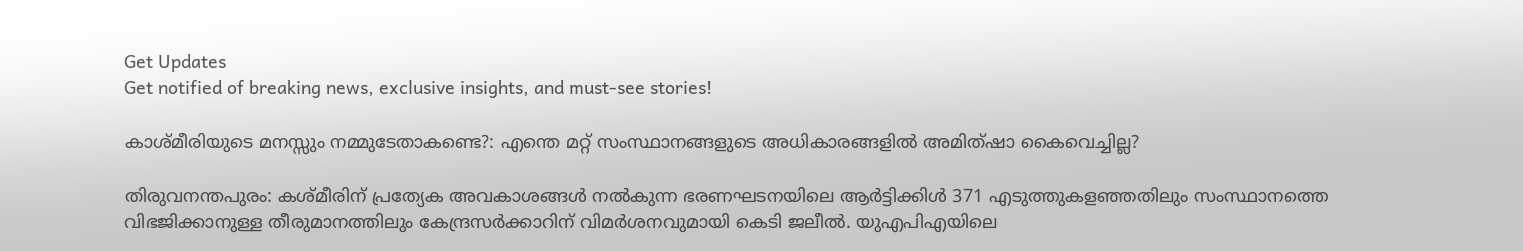Get Updates
Get notified of breaking news, exclusive insights, and must-see stories!

കാശ്മീരിയുടെ മനസ്സും നമ്മുടേതാകണ്ടെ?: എന്തെ മറ്റ് സംസ്ഥാനങ്ങളുടെ അധികാരങ്ങളില്‍ അമിത്ഷാ കൈവെച്ചില്ല?

തിരുവനന്തപുരം: കശ്മീരിന് പ്രത്യേക അവകാശങ്ങള്‍ നല്‍കുന്ന ഭരണഘടനയിലെ ആര്‍ട്ടിക്കിള്‍ 371 എടുത്തുകളഞ്ഞതിലും സംസ്ഥാനത്തെ വിഭജിക്കാനുള്ള തീരുമാനത്തിലും കേന്ദ്രസര്‍ക്കാറിന് വിമര്‍ശനവുമായി കെടി ജലീല്‍. യുഎപിഎയിലെ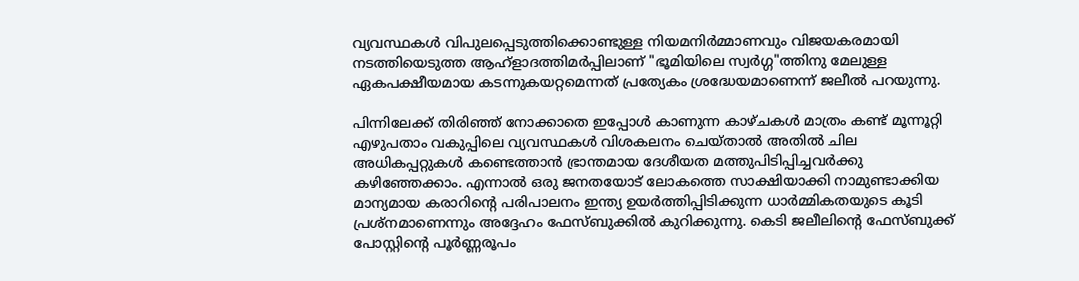വ്യവസ്ഥകൾ വിപുലപ്പെടുത്തിക്കൊണ്ടുള്ള നിയമനിർമ്മാണവും വിജയകരമായി നടത്തിയെടുത്ത ആഹ്ളാദത്തിമർപ്പിലാണ് "ഭൂമിയിലെ സ്വർഗ്ഗ"ത്തിനു മേലുള്ള ഏകപക്ഷീയമായ കടന്നുകയറ്റമെന്നത് പ്രത്യേകം ശ്രദ്ധേയമാണെന്ന് ജലീല്‍ പറയുന്നു.

പിന്നിലേക്ക് തിരിഞ്ഞ് നോക്കാതെ ഇപ്പോൾ കാണുന്ന കാഴ്ചകൾ മാത്രം കണ്ട് മൂന്നൂറ്റി എഴുപതാം വകുപ്പിലെ വ്യവസ്ഥകൾ വിശകലനം ചെയ്താൽ അതിൽ ചില അധികപ്പറ്റുകൾ കണ്ടെത്താൻ ഭ്രാന്തമായ ദേശീയത മത്തുപിടിപ്പിച്ചവർക്കു കഴിഞ്ഞേക്കാം. എന്നാൽ ഒരു ജനതയോട് ലോകത്തെ സാക്ഷിയാക്കി നാമുണ്ടാക്കിയ മാന്യമായ കരാറിന്റെ പരിപാലനം ഇന്ത്യ ഉയർത്തിപ്പിടിക്കുന്ന ധാർമ്മികതയുടെ കൂടി പ്രശ്നമാണെന്നും അദ്ദേഹം ഫേസ്ബുക്കില്‍ കുറിക്കുന്നു. കെടി ജലീലിന്‍റെ ഫേസ്ബുക്ക് പോസ്റ്റിന്‍റെ പൂര്‍ണ്ണരൂപം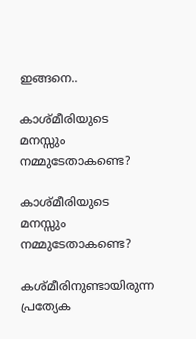ഇങ്ങനെ..

കാശ്മീരിയുടെ മനസ്സും നമ്മുടേതാകണ്ടെ?

കാശ്മീരിയുടെ മനസ്സും നമ്മുടേതാകണ്ടെ?

കശ്മീരിനുണ്ടായിരുന്ന പ്രത്യേക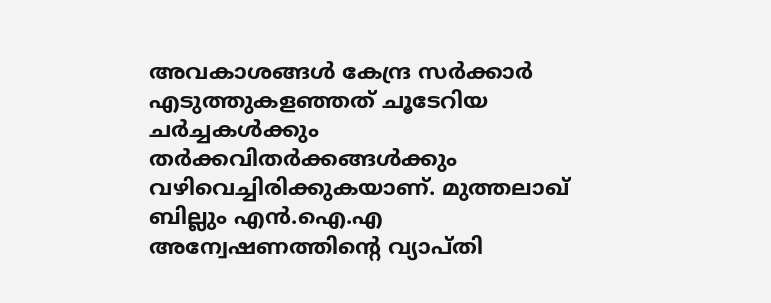അവകാശങ്ങൾ കേന്ദ്ര സർക്കാർ എടുത്തുകളഞ്ഞത് ചൂടേറിയ ചർച്ചകൾക്കും തർക്കവിതർക്കങ്ങൾക്കും വഴിവെച്ചിരിക്കുകയാണ്. മുത്തലാഖ് ബില്ലും എൻ.ഐ.എ അന്വേഷണത്തിന്റെ വ്യാപ്തി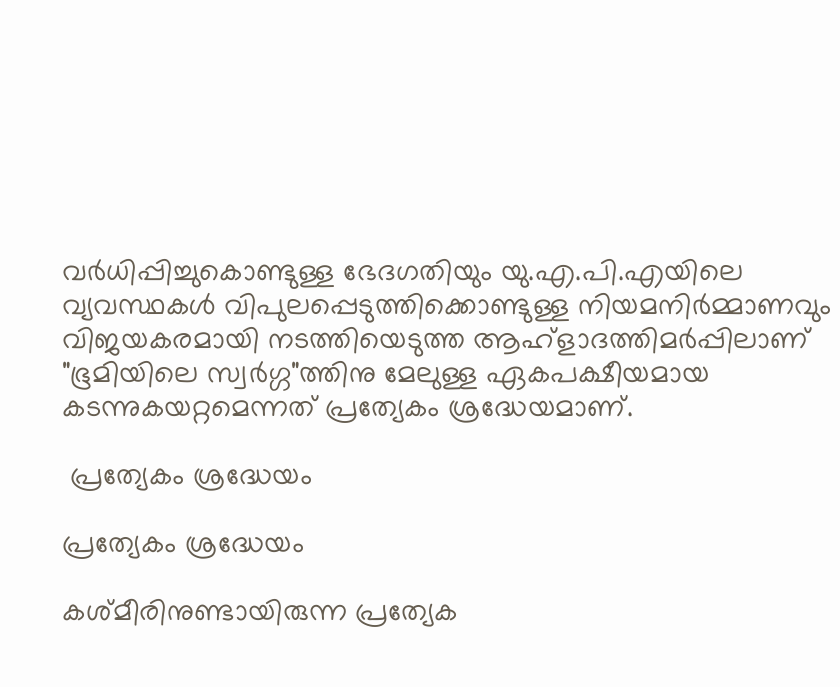വർധിപ്പിച്ചുകൊണ്ടുള്ള ഭേദഗതിയും യു.എ.പി.എയിലെ വ്യവസ്ഥകൾ വിപുലപ്പെടുത്തിക്കൊണ്ടുള്ള നിയമനിർമ്മാണവും വിജയകരമായി നടത്തിയെടുത്ത ആഹ്ളാദത്തിമർപ്പിലാണ് "ഭൂമിയിലെ സ്വർഗ്ഗ"ത്തിനു മേലുള്ള ഏകപക്ഷീയമായ കടന്നുകയറ്റമെന്നത് പ്രത്യേകം ശ്രദ്ധേയമാണ്.

 പ്രത്യേകം ശ്രദ്ധേയം

പ്രത്യേകം ശ്രദ്ധേയം

കശ്മീരിനുണ്ടായിരുന്ന പ്രത്യേക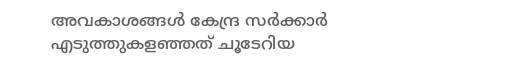അവകാശങ്ങൾ കേന്ദ്ര സർക്കാർ എടുത്തുകളഞ്ഞത് ചൂടേറിയ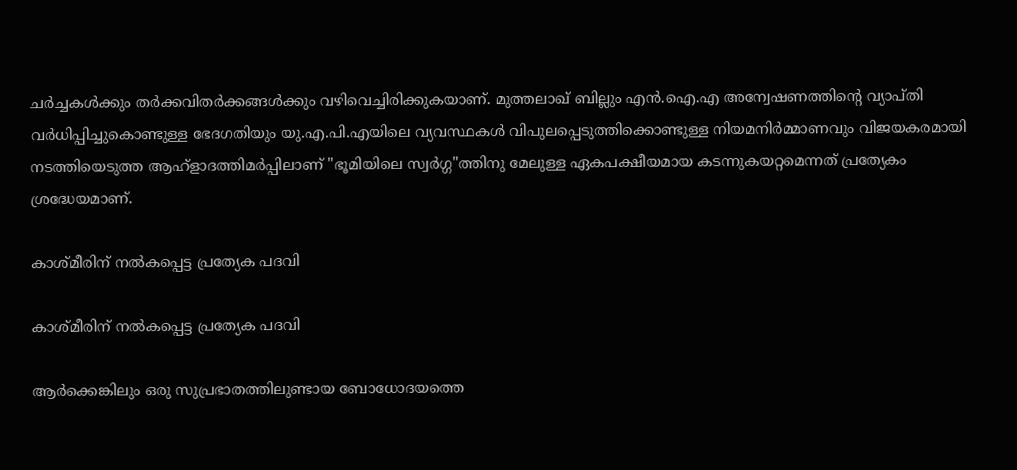ചർച്ചകൾക്കും തർക്കവിതർക്കങ്ങൾക്കും വഴിവെച്ചിരിക്കുകയാണ്. മുത്തലാഖ് ബില്ലും എൻ.ഐ.എ അന്വേഷണത്തിന്റെ വ്യാപ്തി വർധിപ്പിച്ചുകൊണ്ടുള്ള ഭേദഗതിയും യു.എ.പി.എയിലെ വ്യവസ്ഥകൾ വിപുലപ്പെടുത്തിക്കൊണ്ടുള്ള നിയമനിർമ്മാണവും വിജയകരമായി നടത്തിയെടുത്ത ആഹ്ളാദത്തിമർപ്പിലാണ് "ഭൂമിയിലെ സ്വർഗ്ഗ"ത്തിനു മേലുള്ള ഏകപക്ഷീയമായ കടന്നുകയറ്റമെന്നത് പ്രത്യേകം ശ്രദ്ധേയമാണ്.

കാശ്മീരിന് നൽകപ്പെട്ട പ്രത്യേക പദവി

കാശ്മീരിന് നൽകപ്പെട്ട പ്രത്യേക പദവി

ആർക്കെങ്കിലും ഒരു സുപ്രഭാതത്തിലുണ്ടായ ബോധോദയത്തെ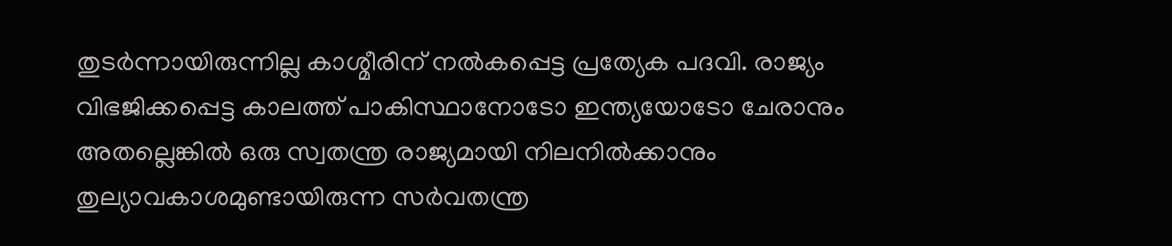തുടർന്നായിരുന്നില്ല കാശ്മീരിന് നൽകപ്പെട്ട പ്രത്യേക പദവി. രാജ്യം വിഭജിക്കപ്പെട്ട കാലത്ത് പാകിസ്ഥാനോടോ ഇന്ത്യയോടോ ചേരാനും അതല്ലെങ്കിൽ ഒരു സ്വതന്ത്ര രാജ്യമായി നിലനിൽക്കാനും തുല്യാവകാശമുണ്ടായിരുന്ന സർവതന്ത്ര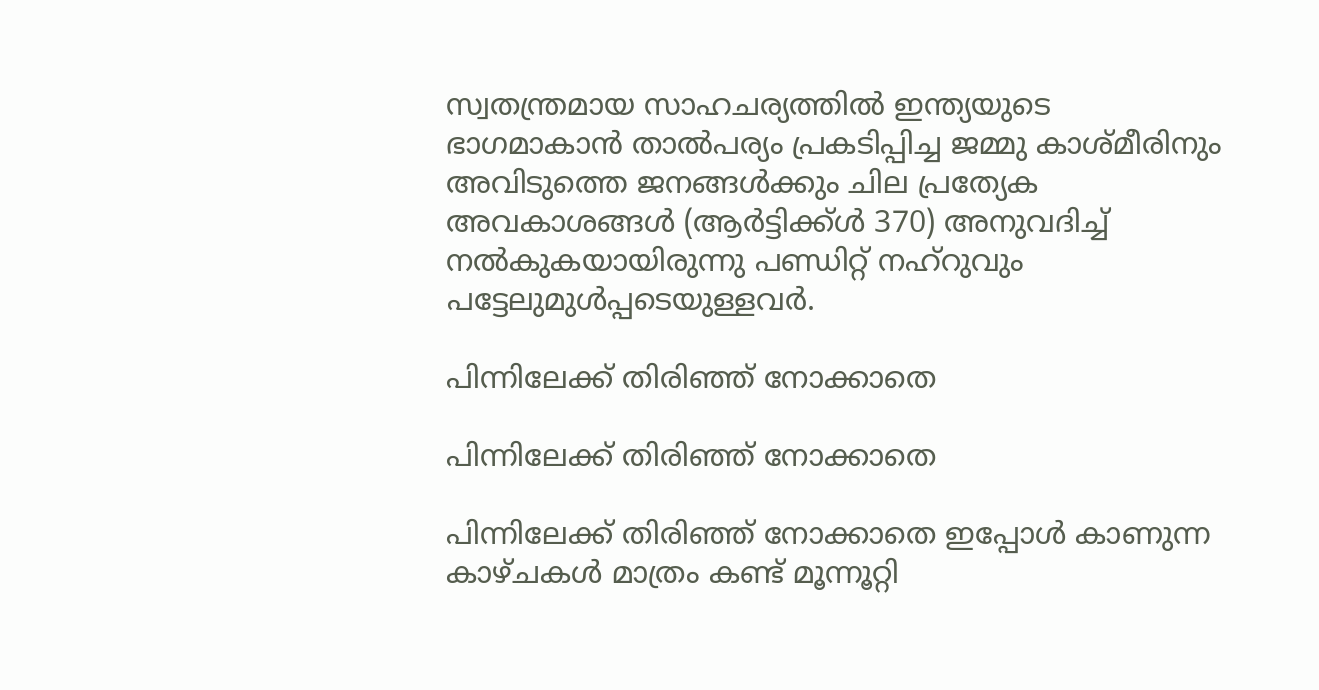സ്വതന്ത്രമായ സാഹചര്യത്തിൽ ഇന്ത്യയുടെ ഭാഗമാകാൻ താൽപര്യം പ്രകടിപ്പിച്ച ജമ്മു കാശ്മീരിനും അവിടുത്തെ ജനങ്ങൾക്കും ചില പ്രത്യേക അവകാശങ്ങൾ (ആർട്ടിക്ക്ൾ 370) അനുവദിച്ച് നൽകുകയായിരുന്നു പണ്ഡിറ്റ് നഹ്റുവും പട്ടേലുമുൾപ്പടെയുള്ളവർ.

പിന്നിലേക്ക് തിരിഞ്ഞ് നോക്കാതെ

പിന്നിലേക്ക് തിരിഞ്ഞ് നോക്കാതെ

പിന്നിലേക്ക് തിരിഞ്ഞ് നോക്കാതെ ഇപ്പോൾ കാണുന്ന കാഴ്ചകൾ മാത്രം കണ്ട് മൂന്നൂറ്റി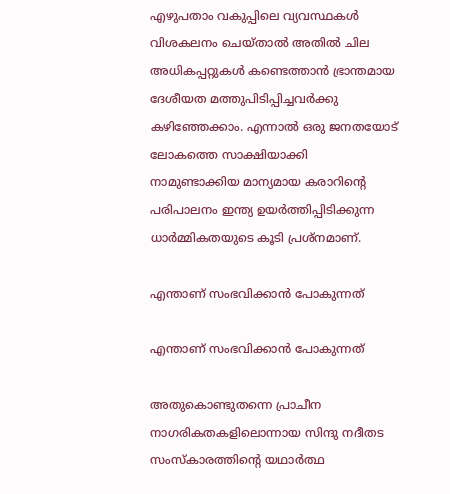എഴുപതാം വകുപ്പിലെ വ്യവസ്ഥകൾ വിശകലനം ചെയ്താൽ അതിൽ ചില അധികപ്പറ്റുകൾ കണ്ടെത്താൻ ഭ്രാന്തമായ ദേശീയത മത്തുപിടിപ്പിച്ചവർക്കു കഴിഞ്ഞേക്കാം. എന്നാൽ ഒരു ജനതയോട് ലോകത്തെ സാക്ഷിയാക്കി നാമുണ്ടാക്കിയ മാന്യമായ കരാറിന്റെ പരിപാലനം ഇന്ത്യ ഉയർത്തിപ്പിടിക്കുന്ന ധാർമ്മികതയുടെ കൂടി പ്രശ്നമാണ്.

എന്താണ് സംഭവിക്കാൻ പോകുന്നത്

എന്താണ് സംഭവിക്കാൻ പോകുന്നത്

അതുകൊണ്ടുതന്നെ പ്രാചീന നാഗരികതകളിലൊന്നായ സിന്ദു നദീതട സംസ്കാരത്തിന്റെ യഥാർത്ഥ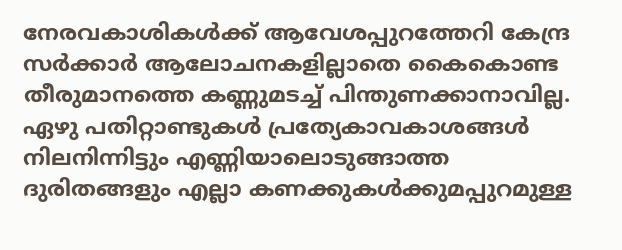നേരവകാശികൾക്ക് ആവേശപ്പുറത്തേറി കേന്ദ്ര സർക്കാർ ആലോചനകളില്ലാതെ കൈകൊണ്ട തീരുമാനത്തെ കണ്ണുമടച്ച് പിന്തുണക്കാനാവില്ല. ഏഴു പതിറ്റാണ്ടുകൾ പ്രത്യേകാവകാശങ്ങൾ നിലനിന്നിട്ടും എണ്ണിയാലൊടുങ്ങാത്ത ദുരിതങ്ങളും എല്ലാ കണക്കുകൾക്കുമപ്പുറമുള്ള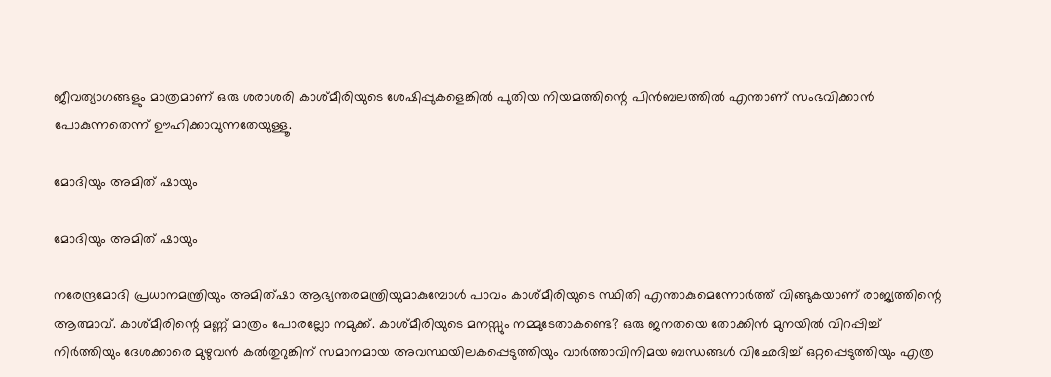ജീവത്യാഗങ്ങളും മാത്രമാണ് ഒരു ശരാശരി കാശ്മീരിയുടെ ശേഷിപ്പുകളെങ്കിൽ പുതിയ നിയമത്തിന്റെ പിൻബലത്തിൽ എന്താണ് സംഭവിക്കാൻ പോകുന്നതെന്ന് ഊഹിക്കാവുന്നതേയുള്ളൂ.

മോദിയും അമിത് ഷായും

മോദിയും അമിത് ഷായും

നരേന്ദ്രമോദി പ്രധാനമന്ത്രിയും അമിത്ഷാ ആഭ്യന്തരമന്ത്രിയുമാകുമ്പോൾ പാവം കാശ്മീരിയുടെ സ്ഥിതി എന്താകുമെന്നോർത്ത് വിങ്ങുകയാണ് രാജ്യത്തിന്റെ ആത്മാവ്. കാശ്മീരിന്റെ മണ്ണ് മാത്രം പോരല്ലോ നമുക്ക്. കാശ്മീരിയുടെ മനസ്സും നമ്മുടേതാകണ്ടെ? ഒരു ജനതയെ തോക്കിൻ മുനയിൽ വിറപ്പിച്ച് നിർത്തിയും ദേശക്കാരെ മുഴുവൻ കൽതുറുങ്കിന് സമാനമായ അവസ്ഥയിലകപ്പെടുത്തിയും വാർത്താവിനിമയ ബന്ധങ്ങൾ വിഛേദിച്ച് ഒറ്റപ്പെടുത്തിയും എത്ര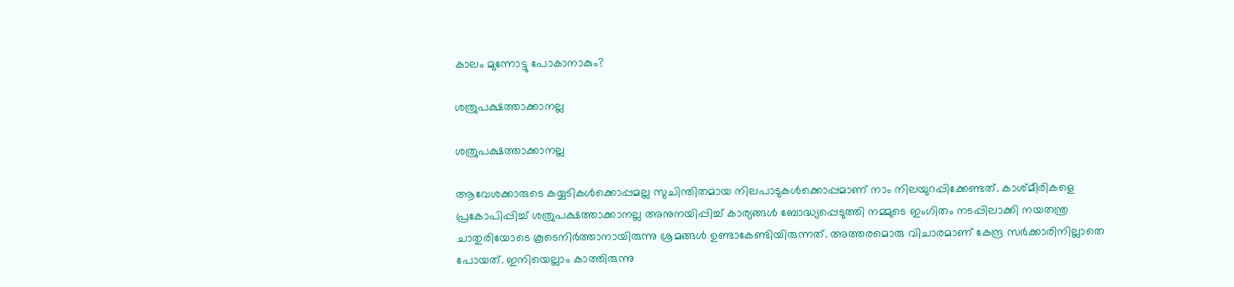കാലം മുന്നോട്ടു പോകാനാകും?

ശത്രുപക്ഷത്താക്കാനല്ല

ശത്രുപക്ഷത്താക്കാനല്ല

ആവേശക്കാരുടെ കയ്യടികൾക്കൊപ്പമല്ല സുചിന്തിതമായ നിലപാടുകൾക്കൊപ്പമാണ് നാം നിലയുറപ്പിക്കേണ്ടത്. കാശ്മീരികളെ പ്രകോപിപ്പിച്ച് ശത്രുപക്ഷത്താക്കാനല്ല അനുനയിപ്പിച്ച് കാര്യങ്ങൾ ബോദ്ധ്യപ്പെടുത്തി നമ്മുടെ ഇംഗിതം നടപ്പിലാക്കി നയതന്ത്ര ചാതുരിയോടെ കൂടെനിർത്താനായിരുന്നു ശ്രമങ്ങൾ ഉണ്ടാകേണ്ടിയിരുന്നത്. അത്തരമൊരു വിചാരമാണ് കേന്ദ്ര സർക്കാരിനില്ലാതെ പോയത്. ഇനിയെല്ലാം കാത്തിരുന്നു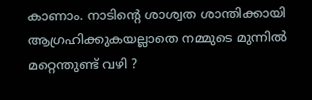കാണാം. നാടിന്റെ ശാശ്വത ശാന്തിക്കായി ആഗ്രഹിക്കുകയല്ലാതെ നമ്മുടെ മുന്നിൽ മറ്റെന്തുണ്ട് വഴി ?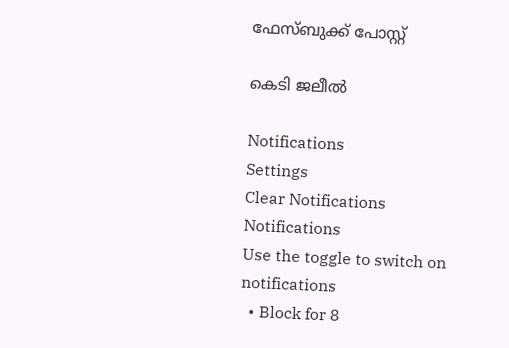ഫേസ്ബുക്ക് പോസ്റ്റ്

കെടി ജലീല്‍

Notifications
Settings
Clear Notifications
Notifications
Use the toggle to switch on notifications
  • Block for 8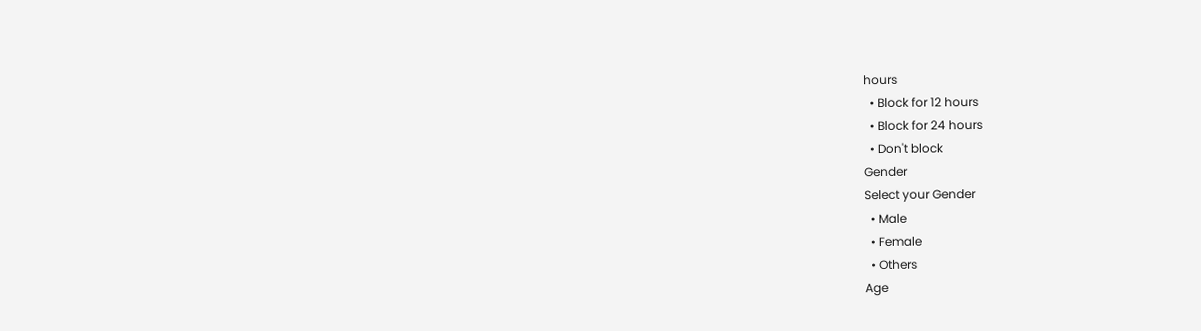hours
  • Block for 12 hours
  • Block for 24 hours
  • Don't block
Gender
Select your Gender
  • Male
  • Female
  • Others
Age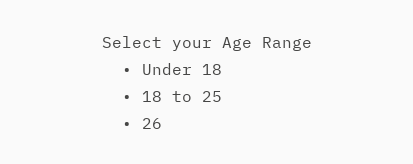Select your Age Range
  • Under 18
  • 18 to 25
  • 26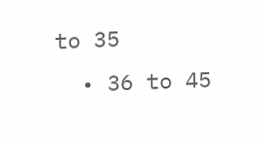to 35
  • 36 to 45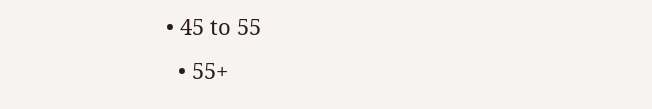• 45 to 55
  • 55+